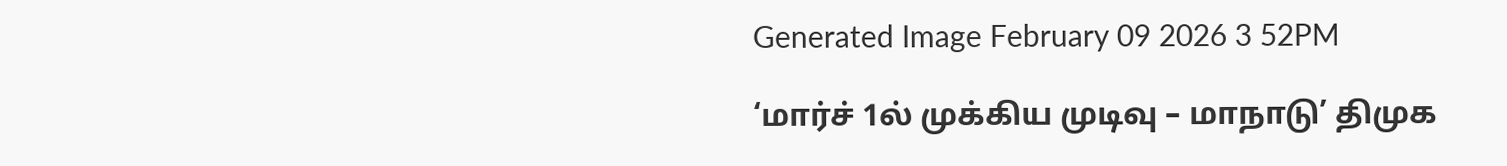Generated Image February 09 2026 3 52PM

‘மார்ச் 1ல் முக்கிய முடிவு – மாநாடு’ திமுக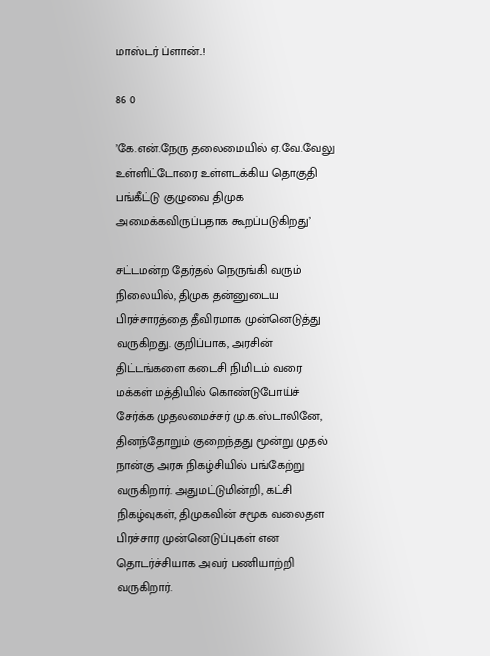மாஸ்டர் ப்ளான்..!

86 0

’கே.என்.நேரு தலைமையில் ஏ.வே.வேலு உள்ளிட்டோரை உள்ளடக்கிய தொகுதி பங்கீட்டு குழுவை திமுக அமைக்கவிருப்பதாக கூறப்படுகிறது’

சட்டமன்ற தேர்தல் நெருங்கி வரும் நிலையில், திமுக தன்னுடைய  பிரச்சாரத்தை தீவிரமாக முன்னெடுத்து வருகிறது. குறிப்பாக, அரசின் திட்டங்களை கடைசி நிமிடம் வரை மக்கள் மத்தியில் கொண்டுபோய்ச் சேர்க்க முதலமைச்சர் மு.க.ஸ்டாலினே, தினந்தோறும் குறைந்தது மூன்று முதல் நான்கு அரசு நிகழ்சியில் பங்கேற்று வருகிறார். அதுமட்டுமின்றி, கட்சி நிகழ்வுகள், திமுகவின் சமூக வலைதள பிரச்சார முன்னெடுப்புகள் என தொடர்ச்சியாக அவர் பணியாற்றி வருகிறார்.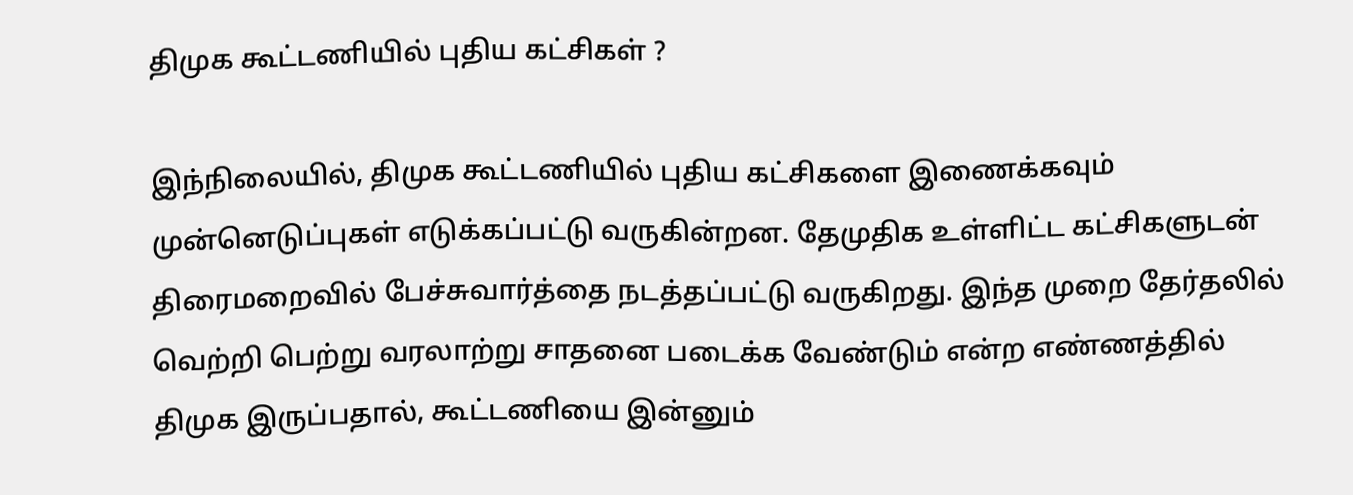திமுக கூட்டணியில் புதிய கட்சிகள் ?

இந்நிலையில், திமுக கூட்டணியில் புதிய கட்சிகளை இணைக்கவும் முன்னெடுப்புகள் எடுக்கப்பட்டு வருகின்றன. தேமுதிக உள்ளிட்ட கட்சிகளுடன் திரைமறைவில் பேச்சுவார்த்தை நடத்தப்பட்டு வருகிறது. இந்த முறை தேர்தலில் வெற்றி பெற்று வரலாற்று சாதனை படைக்க வேண்டும் என்ற எண்ணத்தில் திமுக இருப்பதால், கூட்டணியை இன்னும்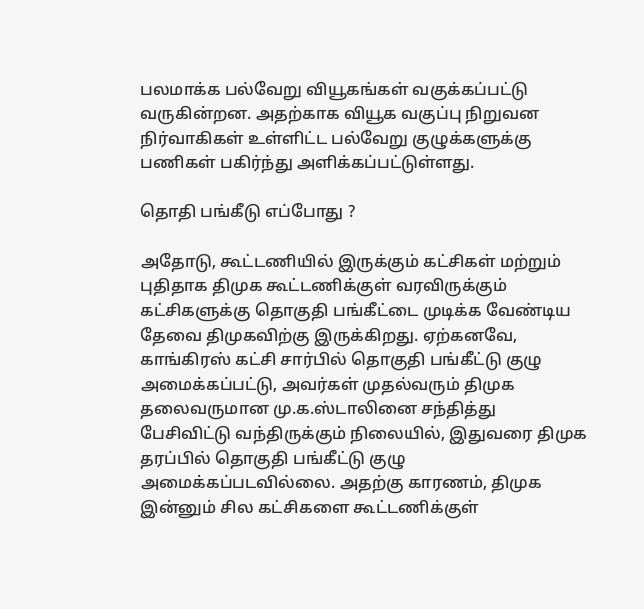பலமாக்க பல்வேறு வியூகங்கள் வகுக்கப்பட்டு வருகின்றன. அதற்காக வியூக வகுப்பு நிறுவன நிர்வாகிகள் உள்ளிட்ட பல்வேறு குழுக்களுக்கு பணிகள் பகிர்ந்து அளிக்கப்பட்டுள்ளது.

தொதி பங்கீடு எப்போது ?

அதோடு, கூட்டணியில் இருக்கும் கட்சிகள் மற்றும் புதிதாக திமுக கூட்டணிக்குள் வரவிருக்கும் கட்சிகளுக்கு தொகுதி பங்கீட்டை முடிக்க வேண்டிய தேவை திமுகவிற்கு இருக்கிறது. ஏற்கனவே, காங்கிரஸ் கட்சி சார்பில் தொகுதி பங்கீட்டு குழு அமைக்கப்பட்டு, அவர்கள் முதல்வரும் திமுக தலைவருமான மு.க.ஸ்டாலினை சந்தித்து பேசிவிட்டு வந்திருக்கும் நிலையில், இதுவரை திமுக தரப்பில் தொகுதி பங்கீட்டு குழு அமைக்கப்படவில்லை. அதற்கு காரணம், திமுக இன்னும் சில கட்சிகளை கூட்டணிக்குள்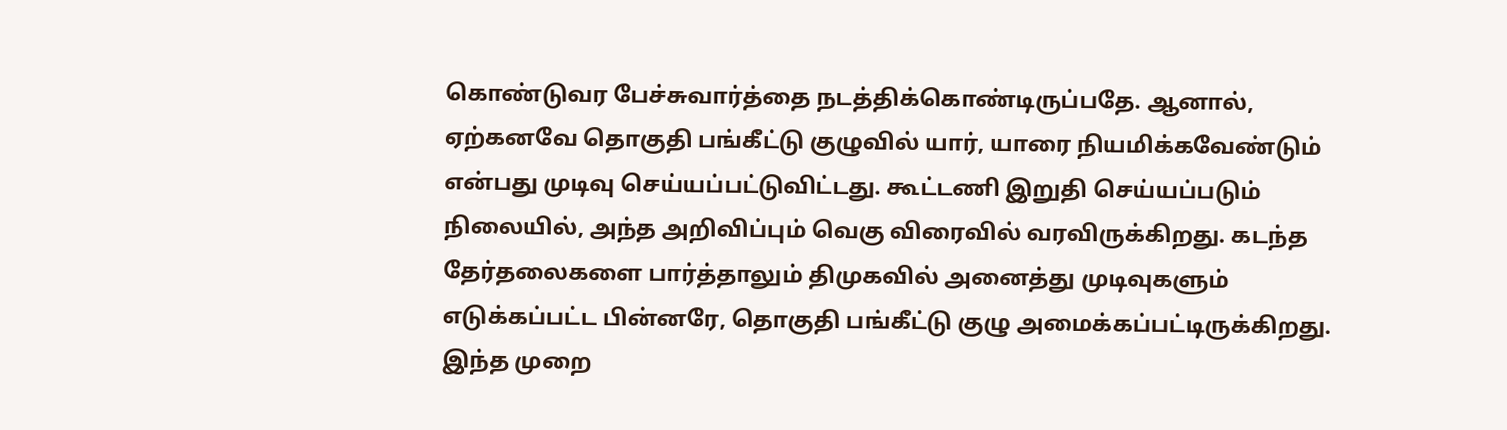கொண்டுவர பேச்சுவார்த்தை நடத்திக்கொண்டிருப்பதே. ஆனால், ஏற்கனவே தொகுதி பங்கீட்டு குழுவில் யார், யாரை நியமிக்கவேண்டும் என்பது முடிவு செய்யப்பட்டுவிட்டது. கூட்டணி இறுதி செய்யப்படும் நிலையில், அந்த அறிவிப்பும் வெகு விரைவில் வரவிருக்கிறது. கடந்த தேர்தலைகளை பார்த்தாலும் திமுகவில் அனைத்து முடிவுகளும் எடுக்கப்பட்ட பின்னரே, தொகுதி பங்கீட்டு குழு அமைக்கப்பட்டிருக்கிறது. இந்த முறை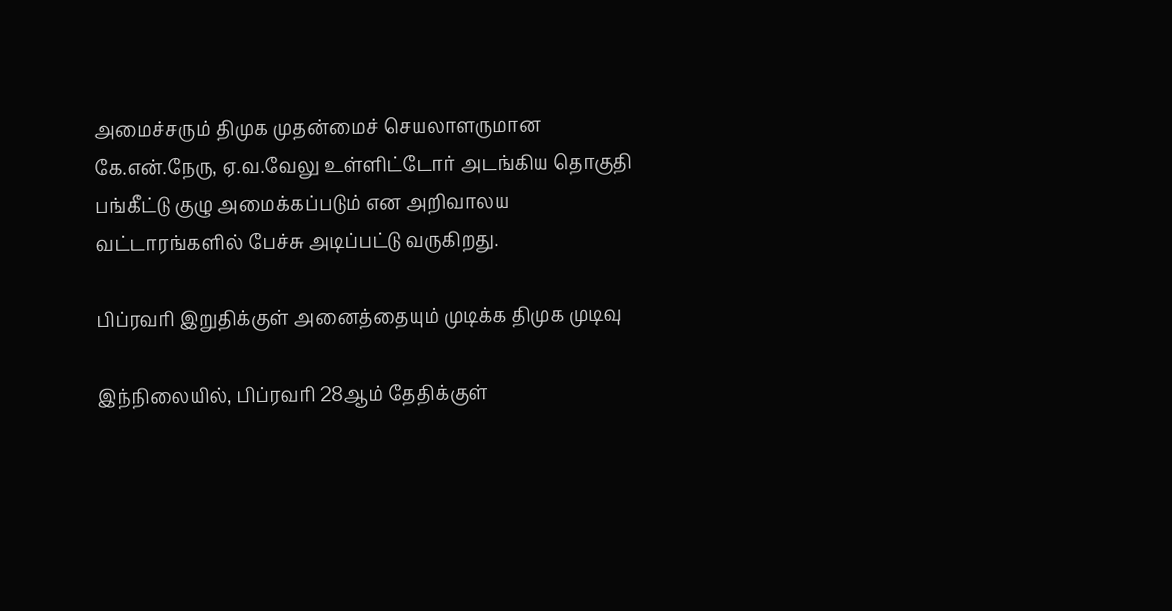அமைச்சரும் திமுக முதன்மைச் செயலாளருமான கே.என்.நேரு, ஏ.வ.வேலு உள்ளிட்டோர் அடங்கிய தொகுதி பங்கீட்டு குழு அமைக்கப்படும் என அறிவாலய வட்டாரங்களில் பேச்சு அடிப்பட்டு வருகிறது.

பிப்ரவரி இறுதிக்குள் அனைத்தையும் முடிக்க திமுக முடிவு

இந்நிலையில், பிப்ரவரி 28ஆம் தேதிக்குள்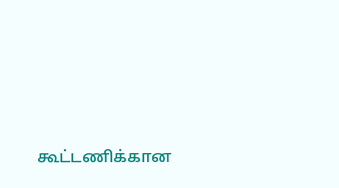கூட்டணிக்கான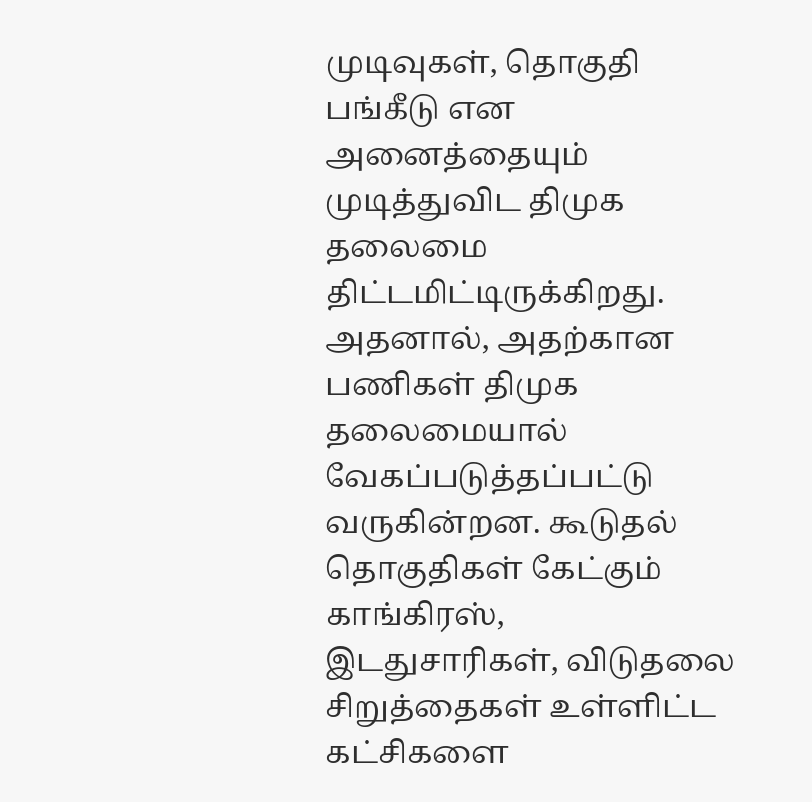முடிவுகள், தொகுதி பங்கீடு என அனைத்தையும் முடித்துவிட திமுக தலைமை திட்டமிட்டிருக்கிறது.  அதனால், அதற்கான பணிகள் திமுக தலைமையால் வேகப்படுத்தப்பட்டு வருகின்றன. கூடுதல் தொகுதிகள் கேட்கும் காங்கிரஸ், இடதுசாரிகள், விடுதலை சிறுத்தைகள் உள்ளிட்ட கட்சிகளை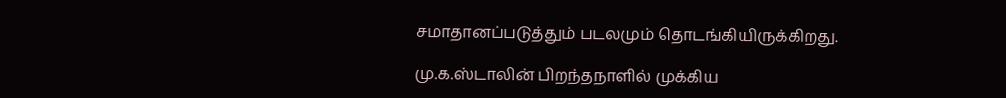சமாதானப்படுத்தும் படலமும் தொடங்கியிருக்கிறது.

மு.க.ஸ்டாலின் பிறந்தநாளில் முக்கிய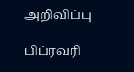அறிவிப்பு

பிப்ரவரி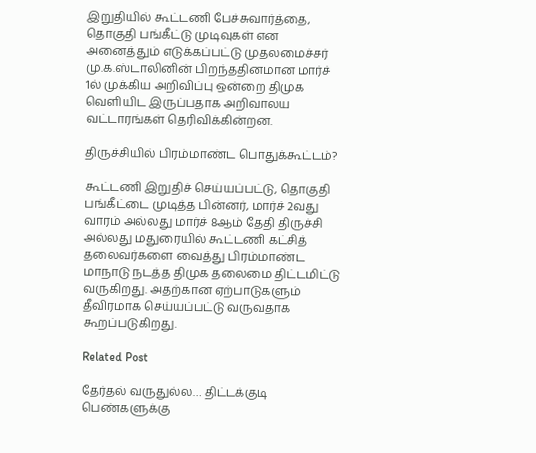இறுதியில் கூட்டணி பேச்சுவார்த்தை, தொகுதி பங்கீட்டு முடிவுகள் என அனைத்தும் எடுக்கப்பட்டு முதலமைச்சர் மு.க.ஸ்டாலினின் பிறந்ததினமான மார்ச் 1ல் முக்கிய அறிவிப்பு ஒன்றை திமுக வெளியிட இருப்பதாக அறிவாலய வட்டாரங்கள் தெரிவிக்கின்றன.

திருச்சியில் பிரம்மாண்ட பொதுக்கூட்டம்?

கூட்டணி இறுதிச் செய்யப்பட்டு, தொகுதி பங்கீட்டை முடித்த பின்னர், மார்ச் 2வது வாரம் அல்லது மார்ச் 8ஆம் தேதி திருச்சி அல்லது மதுரையில் கூட்டணி கட்சித் தலைவர்களை வைத்து பிரம்மாண்ட மாநாடு நடத்த திமுக தலைமை திட்டமிட்டு வருகிறது. அதற்கான ஏற்பாடுகளும் தீவிரமாக செய்யப்பட்டு வருவதாக கூறப்படுகிறது.

Related Post

தேர்தல் வருதுல்ல… திட்டக்குடி பெண்களுக்கு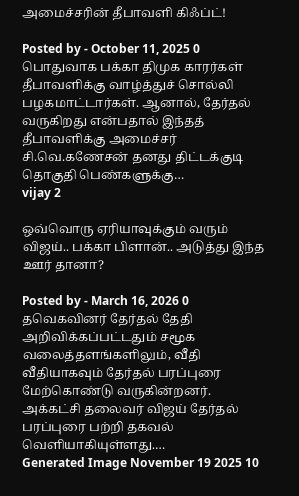அமைச்சரின் தீபாவளி கிஃப்ட்!

Posted by - October 11, 2025 0
பொதுவாக பக்கா திமுக காரர்கள் தீபாவளிக்கு வாழ்த்துச் சொல்லி பழகமாட்டார்கள். ஆனால், தேர்தல் வருகிறது என்பதால் இந்தத் தீபாவளிக்கு அமைச்சர் சி.வெ.கணேசன் தனது திட்டக்குடி தொகுதி பெண்களுக்கு…
vijay 2

ஒவ்வொரு ஏரியாவுக்கும் வரும் விஜய்.. பக்கா பிளான்.. அடுத்து இந்த ஊர் தானா?

Posted by - March 16, 2026 0
தவெகவினர் தேர்தல் தேதி அறிவிக்கப்பட்டதும் சமூக வலைத்தளங்களிலும், வீதி வீதியாகவும் தேர்தல் பரப்புரை மேற்கொண்டு வருகின்றனர். அக்கட்சி தலைவர் விஜய் தேர்தல் பரப்புரை பற்றி தகவல் வெளியாகியுள்ளது.…
Generated Image November 19 2025 10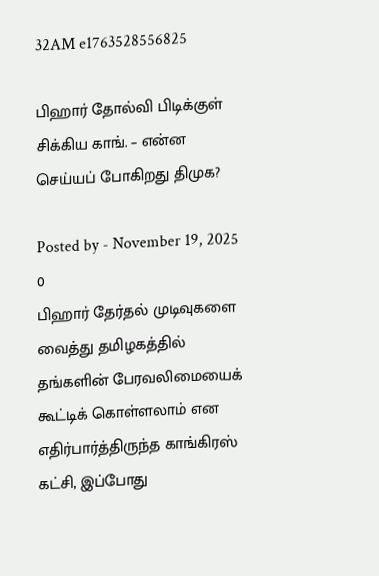32AM e1763528556825

பிஹார் தோல்வி பிடிக்குள் சிக்கிய காங். – என்ன செய்யப் போகிறது திமுக?

Posted by - November 19, 2025 0
பிஹார் தேர்தல் முடிவுகளை வைத்து தமிழகத்தில் தங்களின் பேரவலிமையைக் கூட்டிக் கொள்ளலாம் என எதிர்பார்த்திருந்த காங்கிரஸ் கட்சி, இப்போது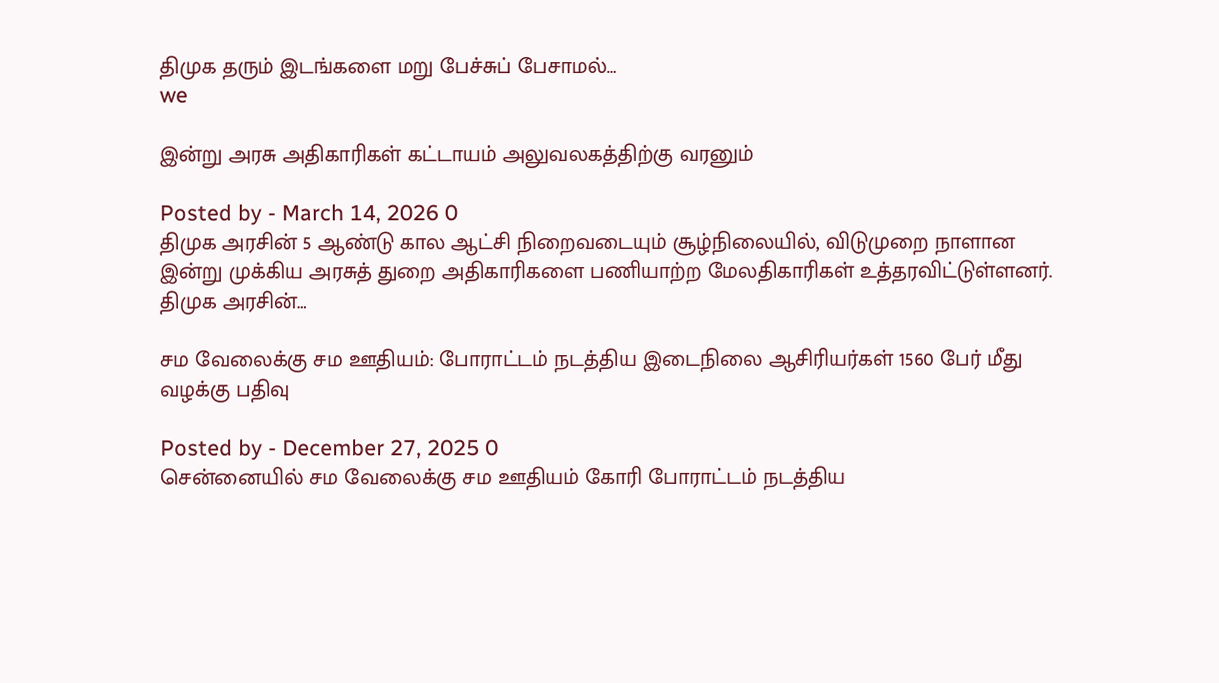திமுக தரும் இடங்களை மறு பேச்சுப் பேசாமல்…
we

இன்று அரசு அதிகாரிகள் கட்டாயம் அலுவலகத்திற்கு வரனும்

Posted by - March 14, 2026 0
திமுக அரசின் 5 ஆண்டு கால ஆட்சி நிறைவடையும் சூழ்நிலையில், விடுமுறை நாளான இன்று முக்கிய அரசுத் துறை அதிகாரிகளை பணியாற்ற மேலதிகாரிகள் உத்தரவிட்டுள்ளனர். திமுக அரசின்…

சம வேலைக்கு சம ஊதியம்: போராட்டம் நடத்திய இடைநிலை ஆசிரியர்கள் 1560 பேர் மீது வழக்கு பதிவு

Posted by - December 27, 2025 0
சென்னையில் சம வேலைக்கு சம ஊதியம் கோரி போராட்டம் நடத்திய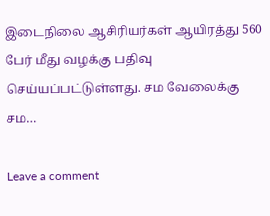இடைநிலை ஆசிரியர்கள் ஆயிரத்து 560 பேர் மீது வழக்கு பதிவு செய்யப்பட்டுள்ளது. சம வேலைக்கு சம…

Leave a comment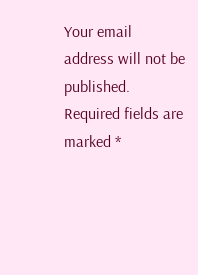Your email address will not be published. Required fields are marked *